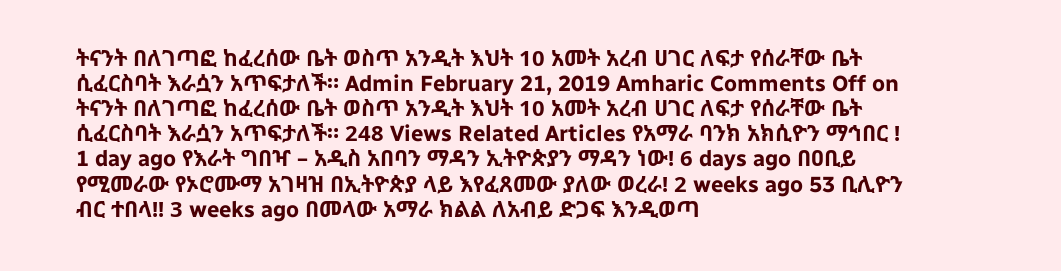ትናንት በለገጣፎ ከፈረሰው ቤት ወስጥ አንዲት እህት 10 አመት አረብ ሀገር ለፍታ የሰራቸው ቤት ሲፈርስባት እራሷን አጥፍታለች። Admin February 21, 2019 Amharic Comments Off on ትናንት በለገጣፎ ከፈረሰው ቤት ወስጥ አንዲት እህት 10 አመት አረብ ሀገር ለፍታ የሰራቸው ቤት ሲፈርስባት እራሷን አጥፍታለች። 248 Views Related Articles የአማራ ባንክ አክሲዮን ማኅበር ! 1 day ago የእራት ግበዣ – አዲስ አበባን ማዳን ኢትዮጵያን ማዳን ነው! 6 days ago በዐቢይ የሚመራው የኦሮሙማ አገዛዝ በኢትዮጵያ ላይ እየፈጸመው ያለው ወረራ! 2 weeks ago 53 ቢሊዮን ብር ተበላ!! 3 weeks ago በመላው አማራ ክልል ለአብይ ድጋፍ እንዲወጣ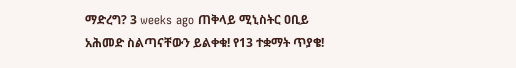ማድረግ? 3 weeks ago ጠቅላይ ሚኒስትር ዐቢይ አሕመድ ስልጣናቸውን ይልቀቁ! የ13 ተቋማት ጥያቄ!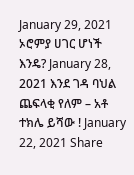January 29, 2021 ኦሮምያ ሀገር ሆነች እንዴ? January 28, 2021 እንደ ገዳ ባህል ጨፍላቂ የለም – አቶ ተክሌ ይሻው ! January 22, 2021 Share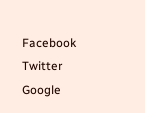Facebook Twitter Google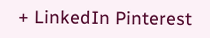+ LinkedIn Pinterest